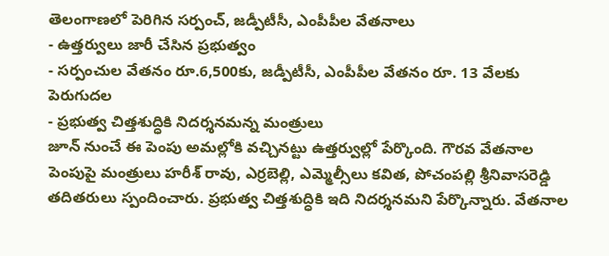తెలంగాణలో పెరిగిన సర్పంచ్, జడ్పీటీసీ, ఎంపీపీల వేతనాలు
- ఉత్తర్వులు జారీ చేసిన ప్రభుత్వం
- సర్పంచుల వేతనం రూ.6,500కు, జడ్పీటీసీ, ఎంపీపీల వేతనం రూ. 13 వేలకు పెరుగుదల
- ప్రభుత్వ చిత్తశుద్ధికి నిదర్శనమన్న మంత్రులు
జూన్ నుంచే ఈ పెంపు అమల్లోకి వచ్చినట్టు ఉత్తర్వుల్లో పేర్కొంది. గౌరవ వేతనాల పెంపుపై మంత్రులు హరీశ్ రావు, ఎర్రబెల్లి, ఎమ్మెల్సీలు కవిత, పోచంపల్లి శ్రీనివాసరెడ్డి తదితరులు స్పందించారు. ప్రభుత్వ చిత్తశుద్ధికి ఇది నిదర్శనమని పేర్కొన్నారు. వేతనాల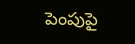పెంపుపై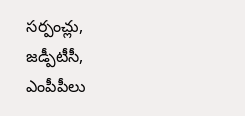సర్పంచ్లు, జడ్పీటీసీ, ఎంపీపీలు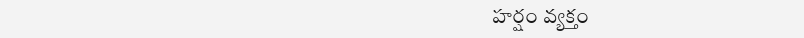హర్షం వ్యక్తం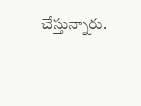చేస్తున్నారు.